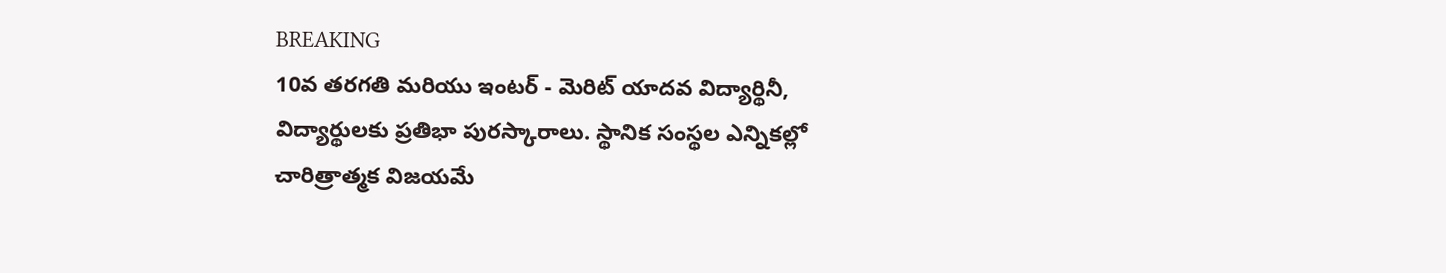BREAKING
10వ తరగతి మరియు ఇంటర్ - మెరిట్ యాదవ విద్యార్థినీ, విద్యార్థులకు ప్రతిభా పురస్కారాలు. స్థానిక సంస్థల ఎన్నికల్లో చారిత్రాత్మక విజయమే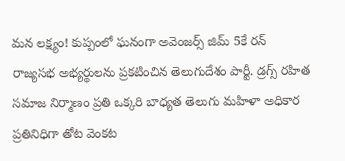మన లక్ష్యం! కుప్పంలో ఘనంగా అవెంజర్స్ జిమ్ 5కే రన్ రాజ్యసభ అభ్యర్థులను ప్రకటించిన తెలుగుదేశం పార్టీ. డ్రగ్స్ రహిత సమాజ నిర్మాణం ప్రతి ఒక్కరి బాధ్యత తెలుగు మహిళా అధికార ప్రతినిధిగా తోట వెంకట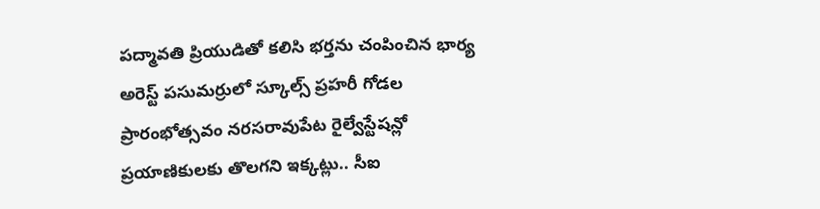పద్మావతి ప్రియుడితో కలిసి భర్తను చంపించిన భార్య అరెస్ట్ పసుమర్రులో స్కూల్స్ ప్రహరీ గోడల ప్రారంభోత్సవం నరసరావుపేట రైల్వేస్టేషన్లో ప్రయాణికులకు తొలగని ఇక్కట్లు.. సీఐ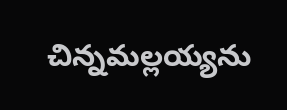చిన్నమల్లయ్యను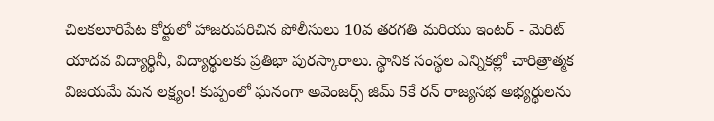చిలకలూరిపేట కోర్టులో హాజరుపరిచిన పోలీసులు 10వ తరగతి మరియు ఇంటర్ - మెరిట్ యాదవ విద్యార్థినీ, విద్యార్థులకు ప్రతిభా పురస్కారాలు. స్థానిక సంస్థల ఎన్నికల్లో చారిత్రాత్మక విజయమే మన లక్ష్యం! కుప్పంలో ఘనంగా అవెంజర్స్ జిమ్ 5కే రన్ రాజ్యసభ అభ్యర్థులను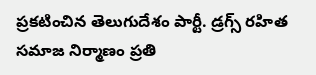ప్రకటించిన తెలుగుదేశం పార్టీ. డ్రగ్స్ రహిత సమాజ నిర్మాణం ప్రతి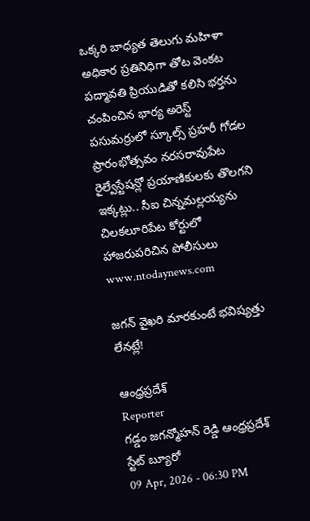ఒక్కరి బాధ్యత తెలుగు మహిళా అధికార ప్రతినిధిగా తోట వెంకట పద్మావతి ప్రియుడితో కలిసి భర్తను చంపించిన భార్య అరెస్ట్ పసుమర్రులో స్కూల్స్ ప్రహరీ గోడల ప్రారంభోత్సవం నరసరావుపేట రైల్వేస్టేషన్లో ప్రయాణికులకు తొలగని ఇక్కట్లు.. సీఐ చిన్నమల్లయ్యను చిలకలూరిపేట కోర్టులో హాజరుపరిచిన పోలీసులు
www.ntodaynews.com

జగన్ వైఖరి మారకుంటే భవిష్యత్తు లేనట్లే!

ఆంధ్రప్రదేశ్
Reporter
గడ్డం జగన్మోహన్ రెడ్డి ఆంధ్రప్రదేశ్ స్టేట్ బ్యూరో
09 Apr, 2026 - 06:30 PM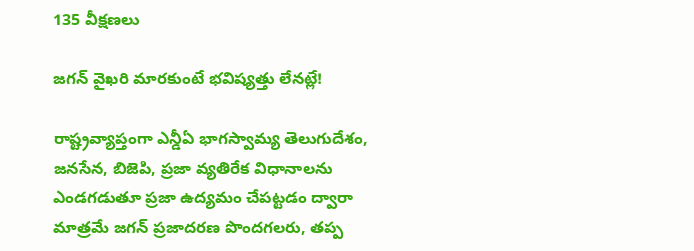135 వీక్షణలు

జగన్ వైఖరి మారకుంటే భవిష్యత్తు లేనట్లే!

రాష్ట్రవ్యాప్తంగా ఎన్డీఏ భాగస్వామ్య తెలుగుదేశం, జనసేన, బిజెపి, ప్రజా వ్యతిరేక విధానాలను ఎండగడుతూ ప్రజా ఉద్యమం చేపట్టడం ద్వారా మాత్రమే జగన్ ప్రజాదరణ పొందగలరు, తప్ప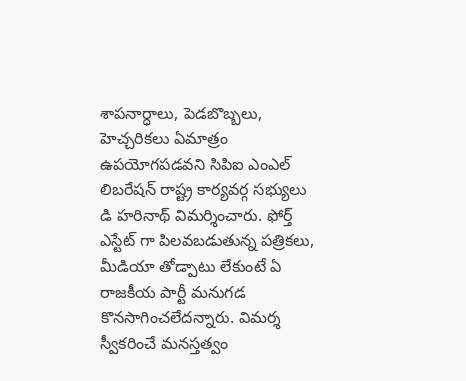శాపనార్ధాలు, పెడబొబ్బలు, హెచ్చరికలు ఏమాత్రం ఉపయోగపడవని సిపిఐ ఎంఎల్ లిబరేషన్ రాష్ట్ర కార్యవర్గ సభ్యులు డి హరినాథ్ విమర్శించారు. ఫోర్త్ ఎస్టేట్ గా పిలవబడుతున్న పత్రికలు, మీడియా తోడ్పాటు లేకుంటే ఏ రాజకీయ పార్టీ మనుగడ కొనసాగించలేదన్నారు. విమర్శ స్వీకరించే మనస్తత్వం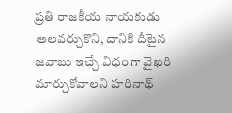ప్రతి రాజకీయ నాయకుడు అలవర్చుకొని, దానికి దీటైన జవాబు ఇచ్చే విధంగా వైఖరి మార్చుకోవాలని హరినాథ్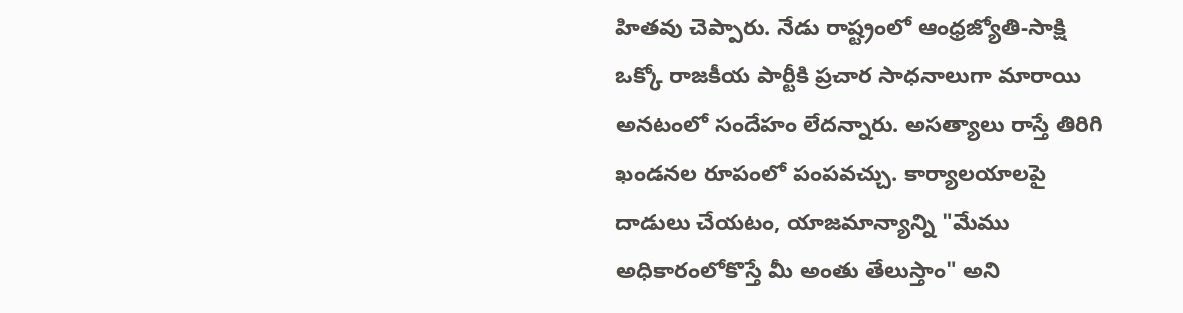హితవు చెప్పారు. నేడు రాష్ట్రంలో ఆంధ్రజ్యోతి-సాక్షి ఒక్కో రాజకీయ పార్టీకి ప్రచార సాధనాలుగా మారాయి అనటంలో సందేహం లేదన్నారు. అసత్యాలు రాస్తే తిరిగి ఖండనల రూపంలో పంపవచ్చు. కార్యాలయాలపై దాడులు చేయటం, యాజమాన్యాన్ని "మేము అధికారంలోకొస్తే మీ అంతు తేలుస్తాం" అని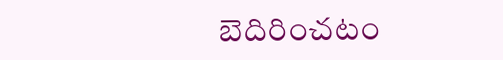బెదిరించటం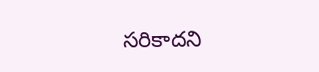సరికాదని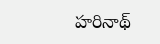హరినాథ్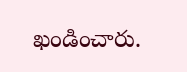ఖండించారు.